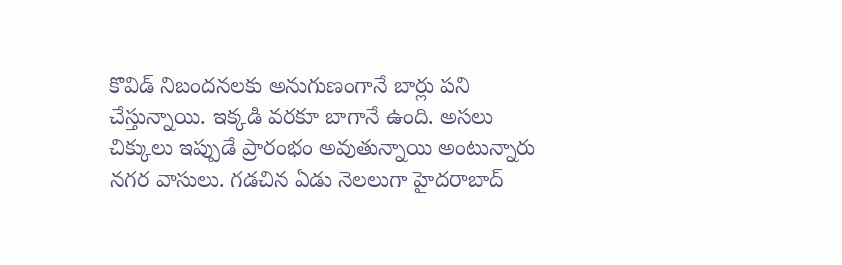కొవిడ్ నిబందనలకు అనుగుణంగానే బార్లు పని చేస్తున్నాయి. ఇక్కడి వరకూ బాగానే ఉంది. అసలు చిక్కులు ఇప్పుడే ప్రారంభం అవుతున్నాయి అంటున్నారు నగర వాసులు. గడచిన ఏడు నెలలుగా హైదరాబాద్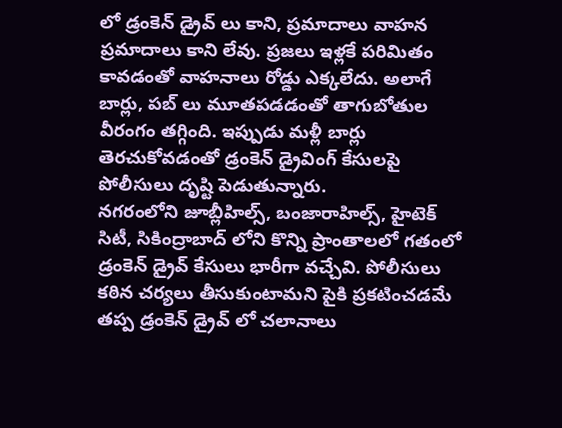లో డ్రంకెన్ డ్రైవ్ లు కాని, ప్రమాదాలు వాహన ప్రమాదాలు కాని లేవు. ప్రజలు ఇళ్లకే పరిమితం కావడంతో వాహనాలు రోడ్డు ఎక్కలేదు. అలాగే బార్లు, పబ్ లు మూతపడడంతో తాగుబోతుల వీరంగం తగ్గింది. ఇప్పుడు మళ్లీ బార్లు తెరచుకోవడంతో డ్రంకెన్ డ్రైవింగ్ కేసులపై పోలీసులు దృష్టి పెడుతున్నారు.
నగరంలోని జూబ్లీహిల్స్, బంజారాహిల్స్, హైటెక్ సిటీ, సికింద్రాబాద్ లోని కొన్ని ప్రాంతాలలో గతంలో డ్రంకెన్ డ్రైవ్ కేసులు భారీగా వచ్చేవి. పోలీసులు కఠిన చర్యలు తీసుకుంటామని పైకి ప్రకటించడమే తప్ప డ్రంకెన్ డ్రైవ్ లో చలానాలు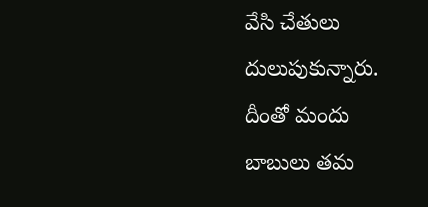వేసి చేతులు దులుపుకున్నారు. దీంతో మందు బాబులు తమ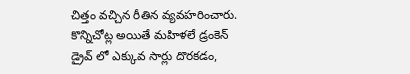చిత్తం వచ్చిన రీతిన వ్యవహరించారు. కొన్నిచోట్ల అయితే మహిళలే డ్రంకెన్ డ్రైవ్ లో ఎక్కువ సార్లు దొరకడం,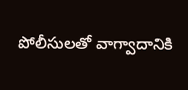పోలీసులతో వాగ్వాదానికి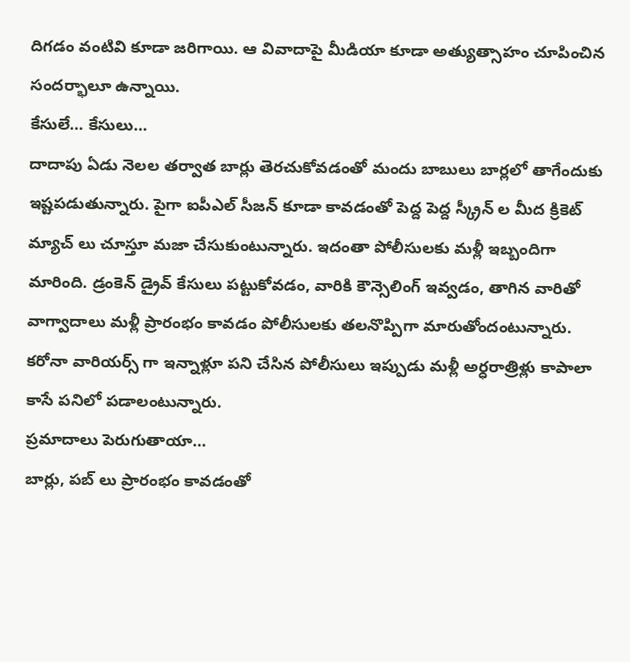దిగడం వంటివి కూడా జరిగాయి. ఆ వివాదాపై మీడియా కూడా అత్యుత్సాహం చూపించిన సందర్భాలూ ఉన్నాయి.
కేసులే… కేసులు…
దాదాపు ఏడు నెలల తర్వాత బార్లు తెరచుకోవడంతో మందు బాబులు బార్లలో తాగేందుకు ఇష్టపడుతున్నారు. పైగా ఐపీఎల్ సీజన్ కూడా కావడంతో పెద్ద పెద్ద స్క్రీన్ ల మీద క్రికెట్ మ్యాచ్ లు చూస్తూ మజా చేసుకుంటున్నారు. ఇదంతా పోలీసులకు మళ్లీ ఇబ్బందిగా మారింది. డ్రంకెన్ డ్రైవ్ కేసులు పట్టుకోవడం, వారికి కౌన్సెలింగ్ ఇవ్వడం, తాగిన వారితో వాగ్వాదాలు మళ్లీ ప్రారంభం కావడం పోలీసులకు తలనొప్పిగా మారుతోందంటున్నారు. కరోనా వారియర్స్ గా ఇన్నాళ్లూ పని చేసిన పోలీసులు ఇప్పుడు మళ్లీ అర్ధరాత్రిళ్లు కాపాలా కాసే పనిలో పడాలంటున్నారు.
ప్రమాదాలు పెరుగుతాయా…
బార్లు, పబ్ లు ప్రారంభం కావడంతో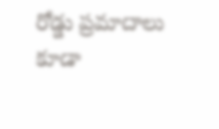రోడ్డు ప్రమాదాలు కూడా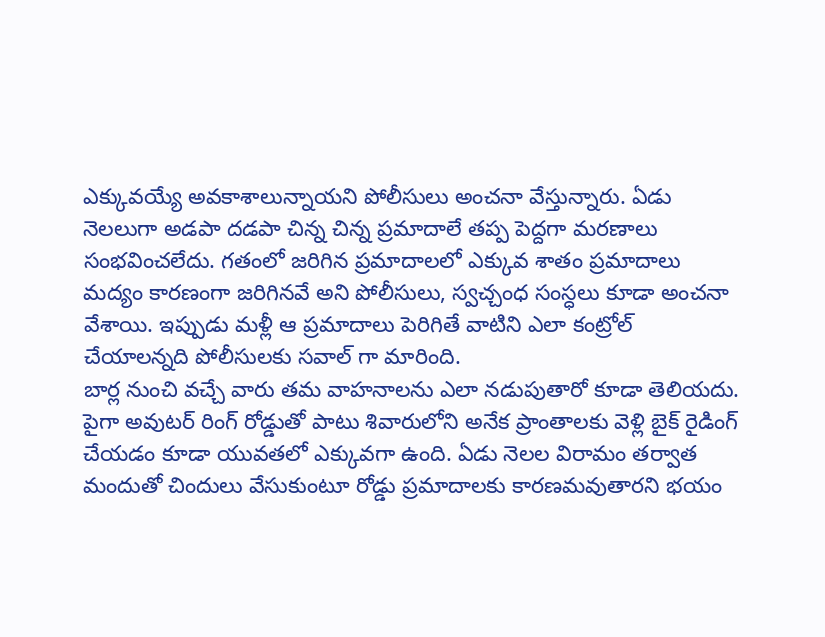ఎక్కువయ్యే అవకాశాలున్నాయని పోలీసులు అంచనా వేస్తున్నారు. ఏడు నెలలుగా అడపా దడపా చిన్న చిన్న ప్రమాదాలే తప్ప పెద్దగా మరణాలు సంభవించలేదు. గతంలో జరిగిన ప్రమాదాలలో ఎక్కువ శాతం ప్రమాదాలు మద్యం కారణంగా జరిగినవే అని పోలీసులు, స్వచ్చంధ సంస్ధలు కూడా అంచనా వేశాయి. ఇప్పుడు మళ్లీ ఆ ప్రమాదాలు పెరిగితే వాటిని ఎలా కంట్రోల్ చేయాలన్నది పోలీసులకు సవాల్ గా మారింది.
బార్ల నుంచి వచ్చే వారు తమ వాహనాలను ఎలా నడుపుతారో కూడా తెలియదు. పైగా అవుటర్ రింగ్ రోడ్డుతో పాటు శివారులోని అనేక ప్రాంతాలకు వెళ్లి బైక్ రైడింగ్ చేయడం కూడా యువతలో ఎక్కువగా ఉంది. ఏడు నెలల విరామం తర్వాత మందుతో చిందులు వేసుకుంటూ రోడ్డు ప్రమాదాలకు కారణమవుతారని భయం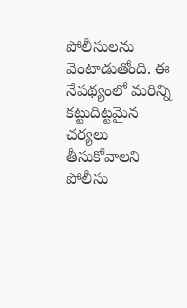పోలీసులను వెంటాడుతోంది. ఈ నేపథ్యంలో మరిన్ని కట్టుదిట్టమైన చర్యలు తీసుకోవాలని పోలీసు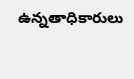ఉన్నతాధికారులు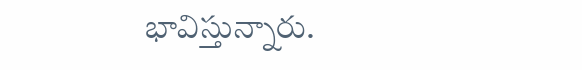భావిస్తున్నారు.